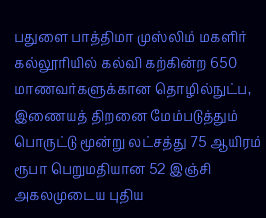பதுளை பாத்திமா முஸ்லிம் மகளிர் கல்லூரியில் கல்வி கற்கின்ற 650 மாணவர்களுக்கான தொழில்நுட்ப, இணையத் திறனை மேம்படுத்தும் பொருட்டு மூன்று லட்சத்து 75 ஆயிரம் ரூபா பெறுமதியான 52 இஞ்சி அகலமுடைய புதிய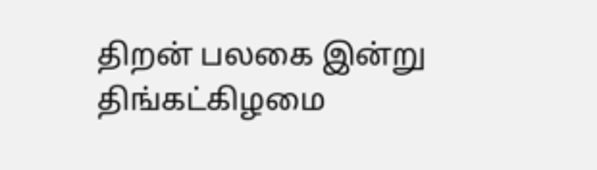திறன் பலகை இன்று திங்கட்கிழமை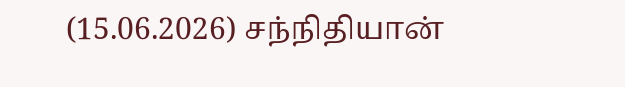(15.06.2026) சந்நிதியான்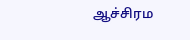ஆச்சிரம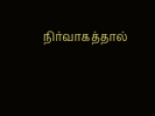நிர்வாகத்தால்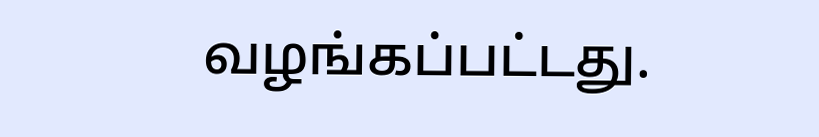வழங்கப்பட்டது.